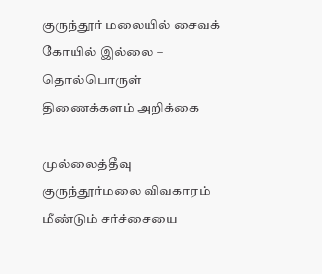குருந்தூர் மலையில் சைவக் கோயில் இல்லை – தொல்பொருள் திணைக்களம் அறிக்கை

முல்லைத்தீவு குருந்தூர்மலை விவகாரம் மீண்டும் சர்ச்சையை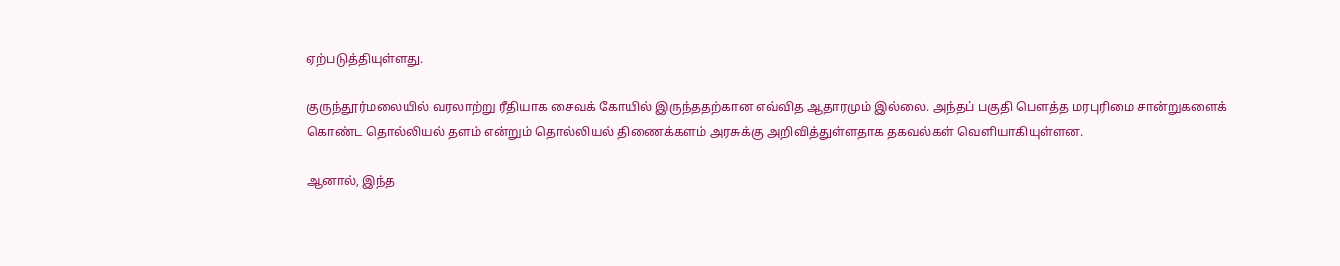ஏற்படுத்தியுள்ளது.

குருந்தூர்மலையில் வரலாற்று ரீதியாக சைவக் கோயில் இருந்ததற்கான எவ்வித ஆதாரமும் இல்லை. அந்தப் பகுதி பௌத்த மரபுரிமை சான்றுகளைக் கொண்ட தொல்லியல் தளம் என்றும் தொல்லியல் திணைக்களம் அரசுக்கு அறிவித்துள்ளதாக தகவல்கள் வெளியாகியுள்ளன.

ஆனால், இந்த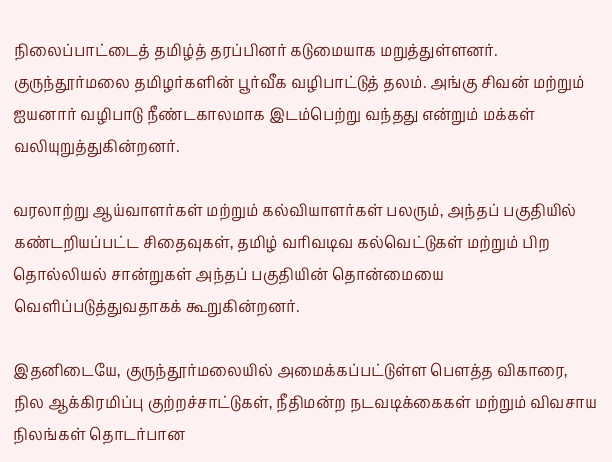நிலைப்பாட்டைத் தமிழ்த் தரப்பினர் கடுமையாக மறுத்துள்ளனர். குருந்தூர்மலை தமிழர்களின் பூர்வீக வழிபாட்டுத் தலம். அங்கு சிவன் மற்றும் ஐயனார் வழிபாடு நீண்டகாலமாக இடம்பெற்று வந்தது என்றும் மக்கள் வலியுறுத்துகின்றனர்.

வரலாற்று ஆய்வாளர்கள் மற்றும் கல்வியாளர்கள் பலரும், அந்தப் பகுதியில் கண்டறியப்பட்ட சிதைவுகள், தமிழ் வரிவடிவ கல்வெட்டுகள் மற்றும் பிற தொல்லியல் சான்றுகள் அந்தப் பகுதியின் தொன்மையை வெளிப்படுத்துவதாகக் கூறுகின்றனர்.

இதனிடையே, குருந்தூர்மலையில் அமைக்கப்பட்டுள்ள பௌத்த விகாரை, நில ஆக்கிரமிப்பு குற்றச்சாட்டுகள், நீதிமன்ற நடவடிக்கைகள் மற்றும் விவசாய நிலங்கள் தொடர்பான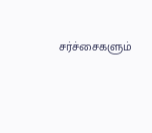சர்ச்சைகளும்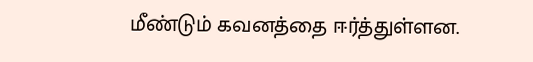மீண்டும் கவனத்தை ஈர்த்துள்ளன.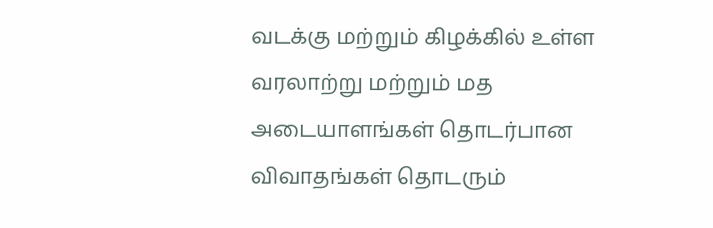வடக்கு மற்றும் கிழக்கில் உள்ள வரலாற்று மற்றும் மத அடையாளங்கள் தொடர்பான விவாதங்கள் தொடரும்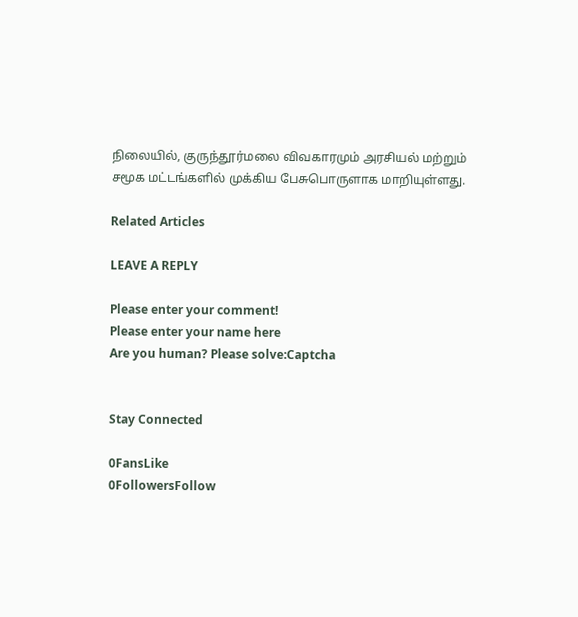நிலையில், குருந்தூர்மலை விவகாரமும் அரசியல் மற்றும் சமூக மட்டங்களில் முக்கிய பேசுபொருளாக மாறியுள்ளது.

Related Articles

LEAVE A REPLY

Please enter your comment!
Please enter your name here
Are you human? Please solve:Captcha


Stay Connected

0FansLike
0FollowersFollow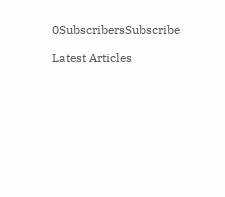0SubscribersSubscribe

Latest Articles